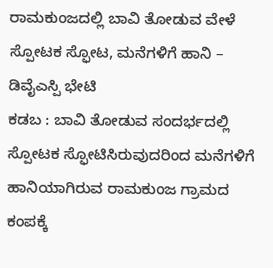ರಾಮಕುಂಜದಲ್ಲಿ ಬಾವಿ ತೋಡುವ ವೇಳೆ ಸ್ಪೋಟಕ ಸ್ಫೋಟ, ಮನೆಗಳಿಗೆ ಹಾನಿ – ಡಿವೈಎಸ್ಪಿ ಭೇಟಿ
ಕಡಬ : ಬಾವಿ ತೋಡುವ ಸಂದರ್ಭದಲ್ಲಿ ಸ್ಪೋಟಕ ಸ್ಫೋಟಿಸಿರುವುದರಿಂದ ಮನೆಗಳಿಗೆ ಹಾನಿಯಾಗಿರುವ ರಾಮಕುಂಜ ಗ್ರಾಮದ ಕಂಪಕ್ಕೆ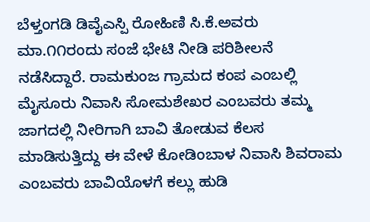ಬೆಳ್ತಂಗಡಿ ಡಿವೈಎಸ್ಪಿ ರೋಹಿಣಿ ಸಿ.ಕೆ.ಅವರು ಮಾ.೧೧ರಂದು ಸಂಜೆ ಭೇಟಿ ನೀಡಿ ಪರಿಶೀಲನೆ ನಡೆಸಿದ್ದಾರೆ. ರಾಮಕುಂಜ ಗ್ರಾಮದ ಕಂಪ ಎಂಬಲ್ಲಿ ಮೈಸೂರು ನಿವಾಸಿ ಸೋಮಶೇಖರ ಎಂಬವರು ತಮ್ಮ ಜಾಗದಲ್ಲಿ ನೀರಿಗಾಗಿ ಬಾವಿ ತೋಡುವ ಕೆಲಸ ಮಾಡಿಸುತ್ತಿದ್ದು ಈ ವೇಳೆ ಕೋಡಿಂಬಾಳ ನಿವಾಸಿ ಶಿವರಾಮ ಎಂಬವರು ಬಾವಿಯೊಳಗೆ ಕಲ್ಲು ಹುಡಿ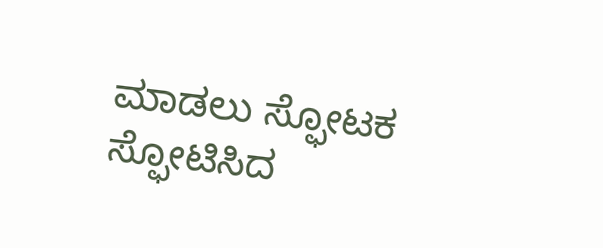ಮಾಡಲು ಸ್ಫೋಟಕ ಸ್ಫೋಟಿಸಿದ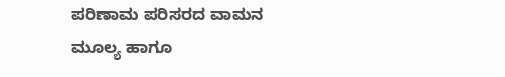ಪರಿಣಾಮ ಪರಿಸರದ ವಾಮನ ಮೂಲ್ಯ ಹಾಗೂ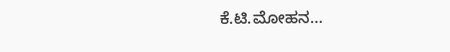ಕೆ.ಟಿ.ಮೋಹನ…